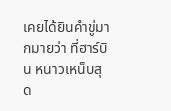เคยได้ยินคำขู่มากมายว่า ที่ฮาร์บิน หนาวเหน็บสุด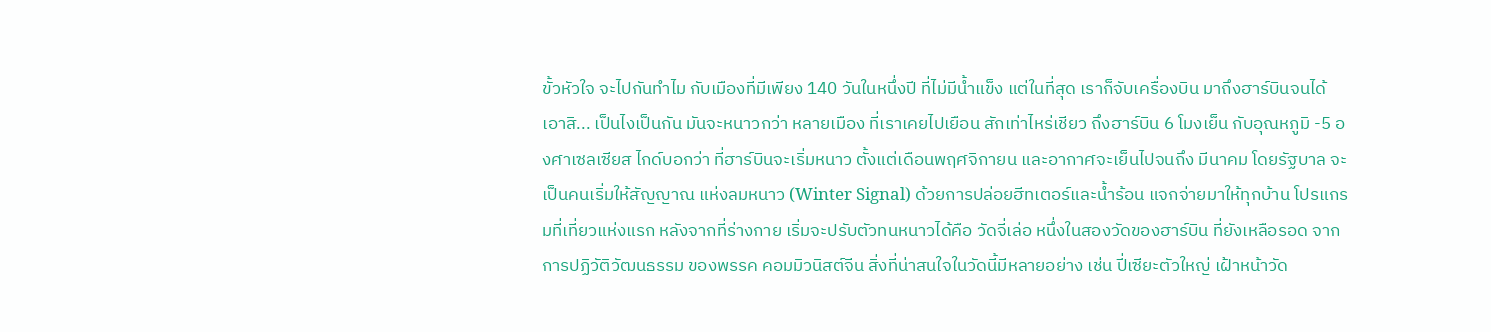ขั้วหัวใจ จะไปกันทำไม กับเมืองที่มีเพียง 140 วันในหนึ่งปี ที่ไม่มีน้ำแข็ง แต่ในที่สุด เราก็จับเครื่องบิน มาถึงฮาร์บินจนได้ เอาสิ... เป็นไงเป็นกัน มันจะหนาวกว่า หลายเมือง ที่เราเคยไปเยือน สักเท่าไหร่เชียว ถึงฮาร์บิน 6 โมงเย็น กับอุณหภูมิ -5 องศาเซลเซียส ไกด์บอกว่า ที่ฮาร์บินจะเริ่มหนาว ตั้งแต่เดือนพฤศจิกายน และอากาศจะเย็นไปจนถึง มีนาคม โดยรัฐบาล จะเป็นคนเริ่มให้สัญญาณ แห่งลมหนาว (Winter Signal) ด้วยการปล่อยฮีทเตอร์และน้ำร้อน แจกจ่ายมาให้ทุกบ้าน โปรแกรมที่เที่ยวแห่งแรก หลังจากที่ร่างกาย เริ่มจะปรับตัวทนหนาวได้คือ วัดจี่เล่อ หนึ่งในสองวัดของฮาร์บิน ที่ยังเหลือรอด จากการปฏิวัติวัฒนธรรม ของพรรค คอมมิวนิสต์จีน สิ่งที่น่าสนใจในวัดนี้มีหลายอย่าง เช่น ปี่เซียะตัวใหญ่ เฝ้าหน้าวัด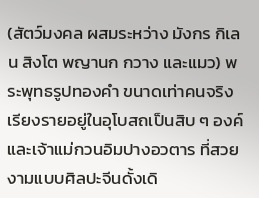(สัตว์มงคล ผสมระหว่าง มังกร กิเลน สิงโต พญานก กวาง และแมว) พระพุทธรูปทองคำ ขนาดเท่าคนจริง เรียงรายอยู่ในอุโบสถเป็นสิบ ๆ องค์ และเจ้าแม่กวนอิมปางอวตาร ที่สวยงามแบบศิลปะจีนดั้งเดิ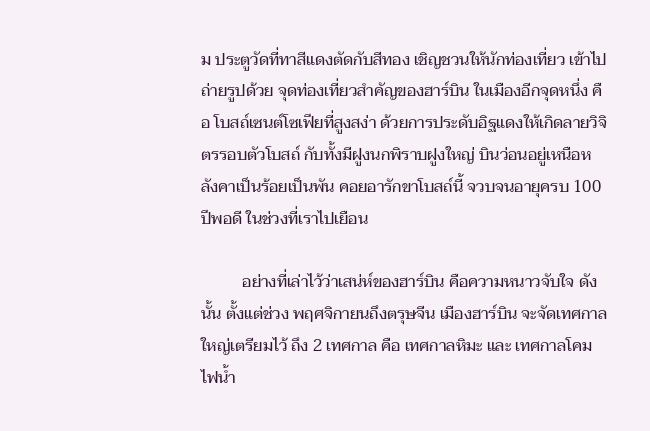ม ประตูวัดที่ทาสีแดงตัดกับสีทอง เชิญชวนให้นักท่องเที่ยว เข้าไปถ่ายรูปด้วย จุดท่องเที่ยวสำคัญของฮาร์บิน ในเมืองอีกจุดหนึ่ง คือ โบสถ์เซนต์โซเฟียที่สูงสง่า ด้วยการประดับอิฐแดงให้เกิดลายวิจิตรรอบตัวโบสถ์ กับทั้งมีฝูงนกพิราบฝูงใหญ่ บินว่อนอยู่เหนือหลังคาเป็นร้อยเป็นพัน คอยอารักขาโบสถ์นี้ จวบจนอายุครบ 100 ปีพอดี ในช่วงที่เราไปเยือน

          อย่างที่เล่าไว้ว่าเสน่ห์ของฮาร์บิน คือความหนาวจับใจ ดังนั้น ตั้งแต่ช่วง พฤศจิกายนถึงตรุษจีน เมืองฮาร์บิน จะจัดเทศกาลใหญ่เตรียมไว้ ถึง 2 เทศกาล คือ เทศกาลหิมะ และ เทศกาลโคมไฟน้ำ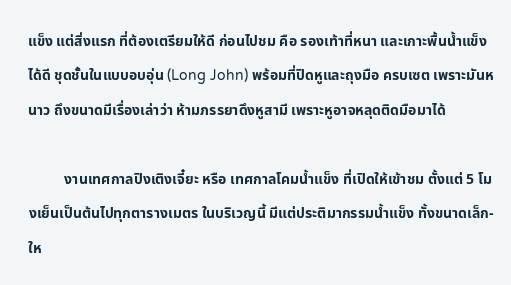แข็ง แต่สิ่งแรก ที่ต้องเตรียมให้ดี ก่อนไปชม คือ รองเท้าที่หนา และเกาะพื้นน้ำแข็งได้ดี ชุดชั้นในแบบอบอุ่น (Long John) พร้อมที่ปิดหูและถุงมือ ครบเซต เพราะมันหนาว ถึงขนาดมีเรื่องเล่าว่า ห้ามภรรยาดึงหูสามี เพราะหูอาจหลุดติดมือมาได้

          งานเทศกาลปิงเติงเจี๋ยะ หรือ เทศกาลโคมน้ำแข็ง ที่เปิดให้เข้าชม ตั้งแต่ 5 โมงเย็นเป็นต้นไปทุกตารางเมตร ในบริเวญนี้ มีแต่ประติมากรรมน้ำแข็ง ทั้งขนาดเล็ก-ให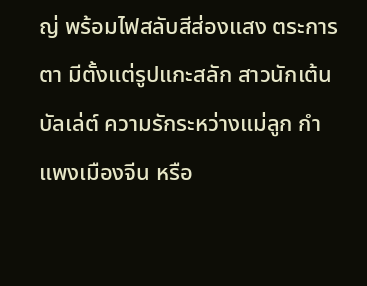ญ่ พร้อมไฟสลับสีส่องแสง ตระการตา มีตั้งแต่รูปแกะสลัก สาวนักเต้นบัลเล่ต์ ความรักระหว่างแม่ลูก กำแพงเมืองจีน หรือ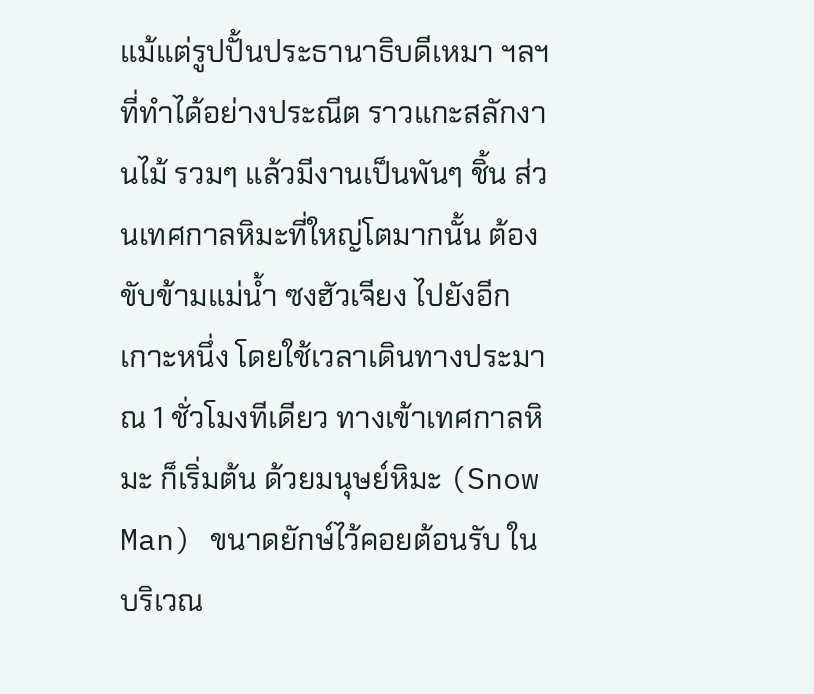แม้แต่รูปปั้นประธานาธิบดีเหมา ฯลฯ ที่ทำได้อย่างประณีต ราวแกะสลักงานไม้ รวมๆ แล้วมีงานเป็นพันๆ ชิ้น ส่วนเทศกาลหิมะที่ใหญ่โตมากนั้น ต้องขับข้ามแม่น้ำ ซงฮัวเจียง ไปยังอีกเกาะหนึ่ง โดยใช้เวลาเดินทางประมาณ 1 ชั่วโมงทีเดียว ทางเข้าเทศกาลหิมะ ก็เริ่มต้น ด้วยมนุษย์หิมะ (Snow Man) ขนาดยักษ์ไว้คอยต้อนรับ ในบริเวณ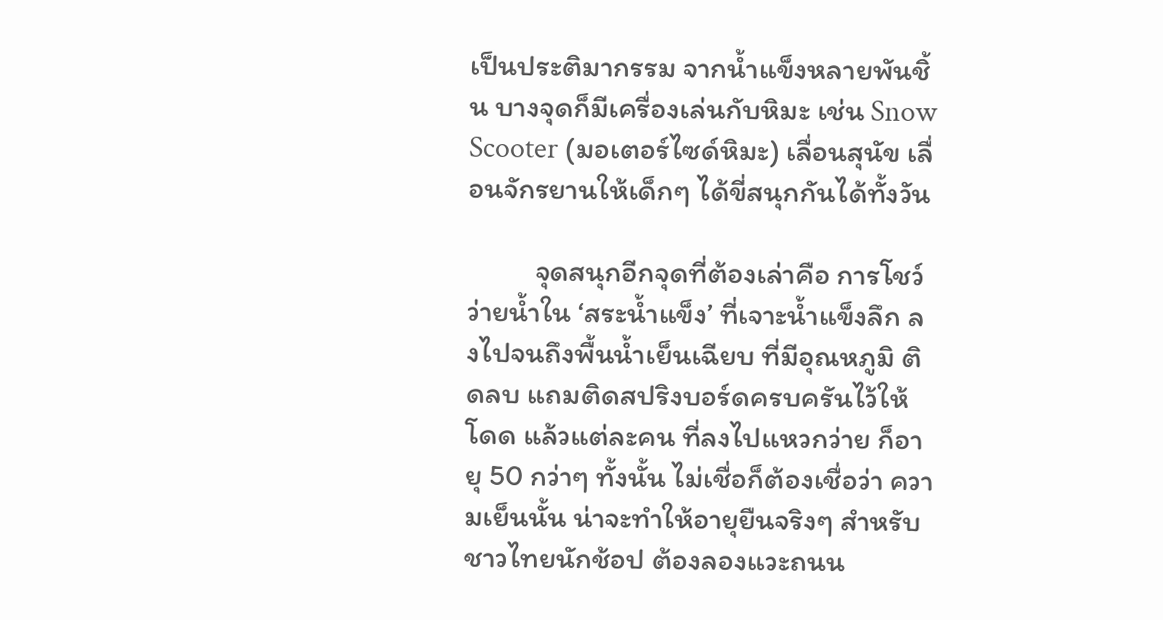เป็นประติมากรรม จากน้ำแข็งหลายพันชิ้น บางจุดก็มีเครื่องเล่นกับหิมะ เช่น Snow Scooter (มอเตอร์ไซด์หิมะ) เลื่อนสุนัข เลื่อนจักรยานให้เด็กๆ ได้ขี่สนุกกันได้ทั้งวัน

          จุดสนุกอีกจุดที่ต้องเล่าคือ การโชว์ว่ายน้ำใน ‘สระน้ำแข็ง’ ที่เจาะน้ำแข็งลึก ลงไปจนถึงพื้นน้ำเย็นเฉียบ ที่มีอุณหภูมิ ติดลบ แถมติดสปริงบอร์ดครบครันไว้ให้โดด แล้วแต่ละคน ที่ลงไปแหวกว่าย ก็อายุ 50 กว่าๆ ทั้งนั้น ไม่เชื่อก็ต้องเชื่อว่า ความเย็นนั้น น่าจะทำให้อายุยืนจริงๆ สำหรับชาวไทยนักช้อป ต้องลองแวะถนน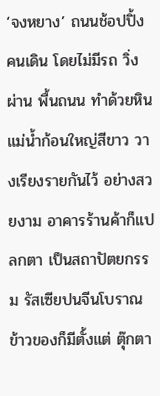‘จงหยาง’ ถนนช้อปปิ้งคนเดิน โดยไม่มีรถ วิ่งผ่าน พื้นถนน ทำด้วยหินแม่น้ำก้อนใหญ่สีขาว วางเรียงรายกันไว้ อย่างสวยงาม อาคารร้านค้าก็แปลกตา เป็นสถาปัตยกรรม รัสเซียปนจีนโบราณ ข้าวของก็มีตั้งแต่ ตุ๊กตา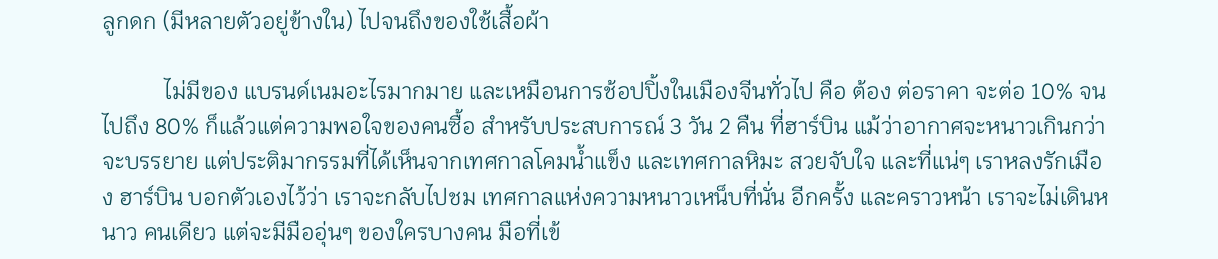ลูกดก (มีหลายตัวอยู่ข้างใน) ไปจนถึงของใช้เสื้อผ้า

           ไม่มีของ แบรนด์เนมอะไรมากมาย และเหมือนการช้อปปิ้งในเมืองจีนทั่วไป คือ ต้อง ต่อราคา จะต่อ 10% จนไปถึง 80% ก็แล้วแต่ความพอใจของคนซื้อ สำหรับประสบการณ์ 3 วัน 2 คืน ที่ฮาร์บิน แม้ว่าอากาศจะหนาวเกินกว่า จะบรรยาย แต่ประติมากรรมที่ได้เห็นจากเทศกาลโคมน้ำแข็ง และเทศกาลหิมะ สวยจับใจ และที่แน่ๆ เราหลงรักเมือง ฮาร์บิน บอกตัวเองไว้ว่า เราจะกลับไปชม เทศกาลแห่งความหนาวเหน็บที่นั่น อีกครั้ง และคราวหน้า เราจะไม่เดินหนาว คนเดียว แต่จะมีมืออุ่นๆ ของใครบางคน มือที่เข้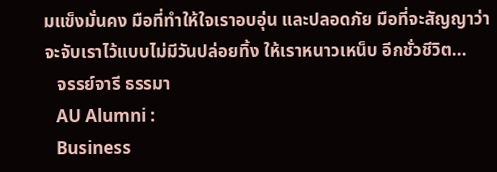มแข็งมั่นคง มือที่ทำให้ใจเราอบอุ่น และปลอดภัย มือที่จะสัญญาว่า จะจับเราไว้แบบไม่มีวันปล่อยทิ้ง ให้เราหนาวเหน็บ อีกชั่วชีวิต...
   จรรย์จารี ธรรมา
   AU Alumni :
   Business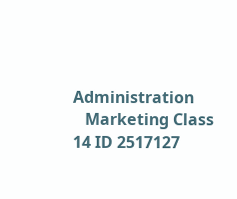Administration
   Marketing Class 14 ID 2517127